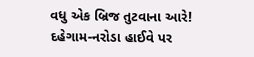વધુ એક બ્રિજ તુટવાના આરે! દહેગામ-નરોડા હાઈવે પર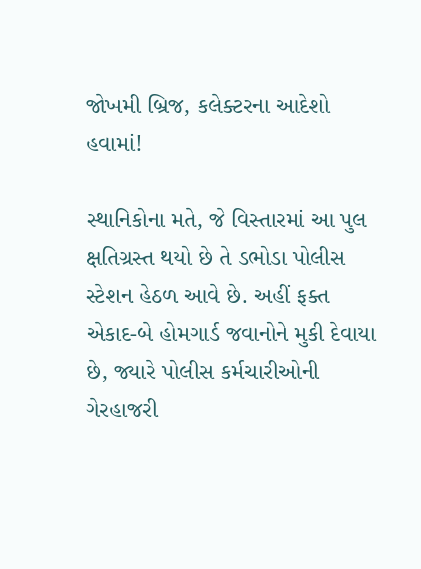જોખમી બ્રિજ, કલેક્ટરના આદેશો હવામાં!

સ્થાનિકોના મતે, જે વિસ્તારમાં આ પુલ ક્ષતિગ્રસ્ત થયો છે તે ડભોડા પોલીસ સ્ટેશન હેઠળ આવે છે. અહીં ફક્ત એકાદ-બે હોમગાર્ડ જવાનોને મુકી દેવાયા છે, જ્યારે પોલીસ કર્મચારીઓની ગેરહાજરી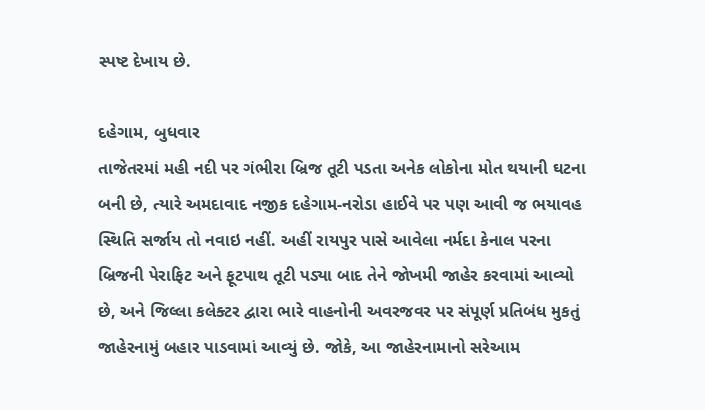સ્પષ્ટ દેખાય છે.

દહેગામ, બુધવાર
તાજેતરમાં મહી નદી પર ગંભીરા બ્રિજ તૂટી પડતા અનેક લોકોના મોત થયાની ઘટના બની છે, ત્યારે અમદાવાદ નજીક દહેગામ-નરોડા હાઈવે પર પણ આવી જ ભયાવહ સ્થિતિ સર્જાય તો નવાઇ નહીં. અહીં રાયપુર પાસે આવેલા નર્મદા કેનાલ પરના બ્રિજની પેરાફિટ અને ફૂટપાથ તૂટી પડ્યા બાદ તેને જોખમી જાહેર કરવામાં આવ્યો છે, અને જિલ્લા કલેક્ટર દ્વારા ભારે વાહનોની અવરજવર પર સંપૂર્ણ પ્રતિબંધ મુકતું જાહેરનામું બહાર પાડવામાં આવ્યું છે. જોકે, આ જાહેરનામાનો સરેઆમ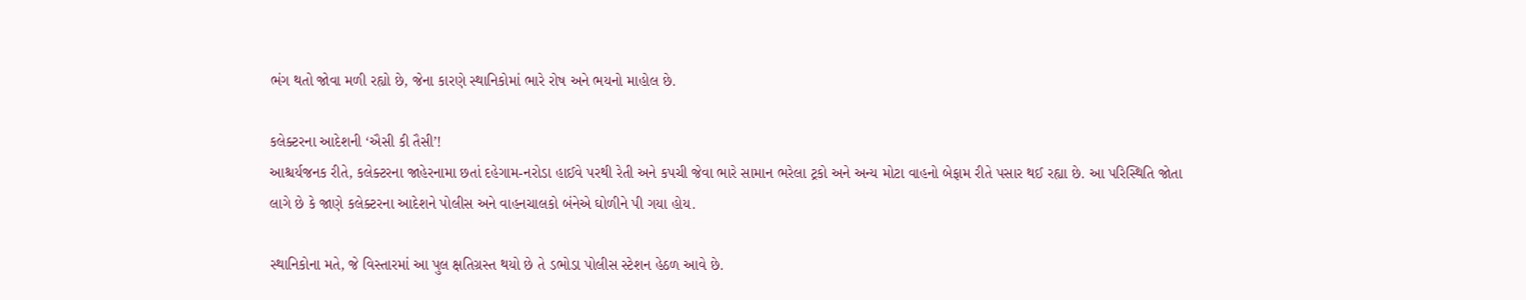ભંગ થતો જોવા મળી રહ્યો છે, જેના કારણે સ્થાનિકોમાં ભારે રોષ અને ભયનો માહોલ છે.

કલેક્ટરના આદેશની ‘ઐસી કી તૈસી’!
આશ્ચર્યજનક રીતે, કલેક્ટરના જાહેરનામા છતાં દહેગામ-નરોડા હાઈવે પરથી રેતી અને કપચી જેવા ભારે સામાન ભરેલા ટ્રકો અને અન્ય મોટા વાહનો બેફામ રીતે પસાર થઈ રહ્યા છે. આ પરિસ્થિતિ જોતા લાગે છે કે જાણે કલેક્ટરના આદેશને પોલીસ અને વાહનચાલકો બંનેએ ઘોળીને પી ગયા હોય.

સ્થાનિકોના મતે, જે વિસ્તારમાં આ પુલ ક્ષતિગ્રસ્ત થયો છે તે ડભોડા પોલીસ સ્ટેશન હેઠળ આવે છે.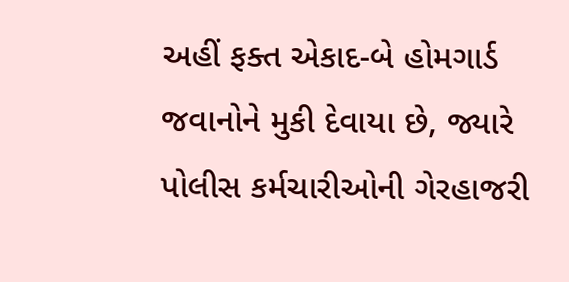અહીં ફક્ત એકાદ-બે હોમગાર્ડ જવાનોને મુકી દેવાયા છે, જ્યારે પોલીસ કર્મચારીઓની ગેરહાજરી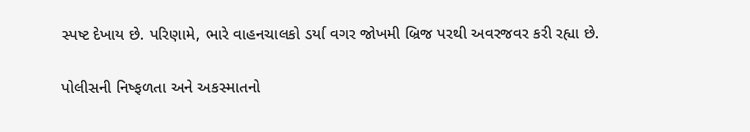સ્પષ્ટ દેખાય છે. પરિણામે, ભારે વાહનચાલકો ડર્યા વગર જોખમી બ્રિજ પરથી અવરજવર કરી રહ્યા છે.

પોલીસની નિષ્ફળતા અને અકસ્માતનો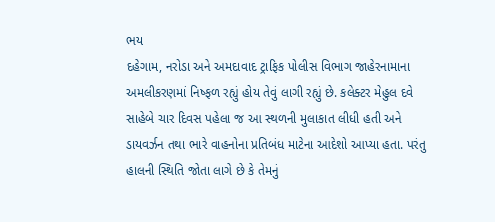ભય
દહેગામ, નરોડા અને અમદાવાદ ટ્રાફિક પોલીસ વિભાગ જાહેરનામાના અમલીકરણમાં નિષ્ફળ રહ્યું હોય તેવું લાગી રહ્યું છે. કલેક્ટર મેહુલ દવે સાહેબે ચાર દિવસ પહેલા જ આ સ્થળની મુલાકાત લીધી હતી અને ડાયવર્ઝન તથા ભારે વાહનોના પ્રતિબંધ માટેના આદેશો આપ્યા હતા. પરંતુ હાલની સ્થિતિ જોતા લાગે છે કે તેમનું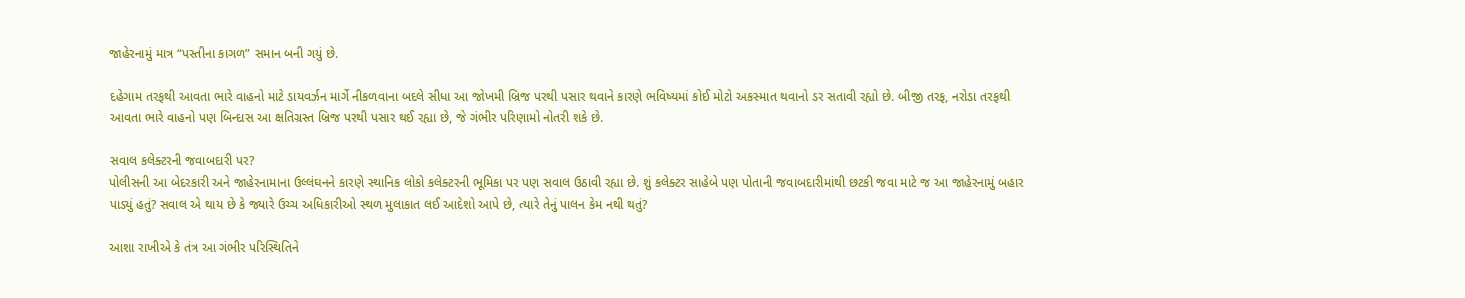જાહેરનામું માત્ર “પસ્તીના કાગળ” સમાન બની ગયું છે.

દહેગામ તરફથી આવતા ભારે વાહનો માટે ડાયવર્ઝન માર્ગે નીકળવાના બદલે સીધા આ જોખમી બ્રિજ પરથી પસાર થવાને કારણે ભવિષ્યમાં કોઈ મોટો અકસ્માત થવાનો ડર સતાવી રહ્યો છે. બીજી તરફ, નરોડા તરફથી આવતા ભારે વાહનો પણ બિન્દાસ આ ક્ષતિગ્રસ્ત બ્રિજ પરથી પસાર થઈ રહ્યા છે, જે ગંભીર પરિણામો નોતરી શકે છે.

સવાલ કલેક્ટરની જવાબદારી પર?
પોલીસની આ બેદરકારી અને જાહેરનામાના ઉલ્લંઘનને કારણે સ્થાનિક લોકો કલેક્ટરની ભૂમિકા પર પણ સવાલ ઉઠાવી રહ્યા છે. શું કલેક્ટર સાહેબે પણ પોતાની જવાબદારીમાંથી છટકી જવા માટે જ આ જાહેરનામું બહાર પાડ્યું હતું? સવાલ એ થાય છે કે જ્યારે ઉચ્ચ અધિકારીઓ સ્થળ મુલાકાત લઈ આદેશો આપે છે, ત્યારે તેનું પાલન કેમ નથી થતું?

આશા રાખીએ કે તંત્ર આ ગંભીર પરિસ્થિતિને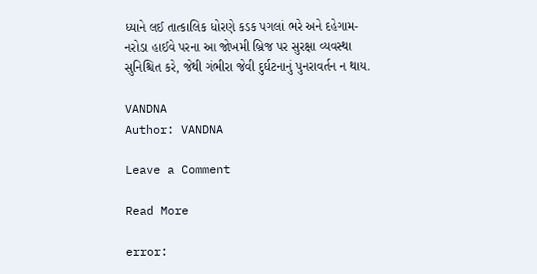ધ્યાને લઈ તાત્કાલિક ધોરણે કડક પગલાં ભરે અને દહેગામ-નરોડા હાઈવે પરના આ જોખમી બ્રિજ પર સુરક્ષા વ્યવસ્થા સુનિશ્ચિત કરે, જેથી ગંભીરા જેવી દુર્ઘટનાનું પુનરાવર્તન ન થાય.

VANDNA
Author: VANDNA

Leave a Comment

Read More

error: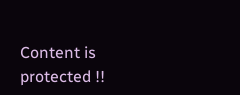Content is protected !!